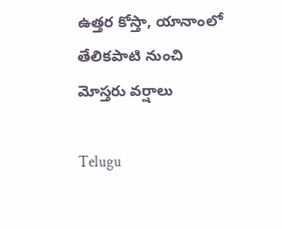ఉత్తర కోస్తా, యానాంలో తేలికపాటి నుంచి మోస్తరు వర్షాలు

Telugu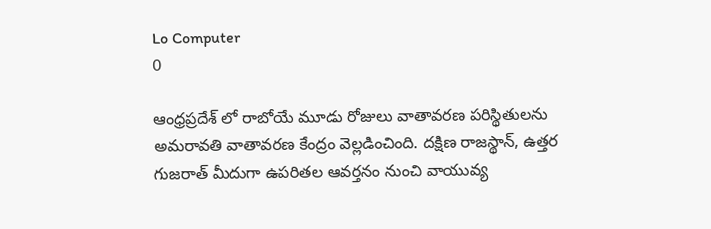Lo Computer
0

ఆంధ్రప్రదేశ్ లో రాబోయే మూడు రోజులు వాతావరణ పరిస్థితులను అమరావతి వాతావరణ కేంద్రం వెల్లడించింది. దక్షిణ రాజస్థాన్‌, ఉత్తర గుజరాత్‌ మీదుగా ఉపరితల ఆవర్తనం నుంచి వాయువ్య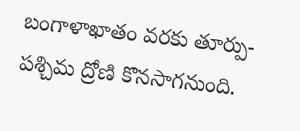బంగాళాఖాతం వరకు తూర్పు-పశ్చిమ ద్రోణి కొనసాగనుంది.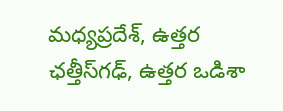మధ్యప్రదేశ్, ఉత్తర ఛత్తీస్‌గఢ్, ఉత్తర ఒడిశా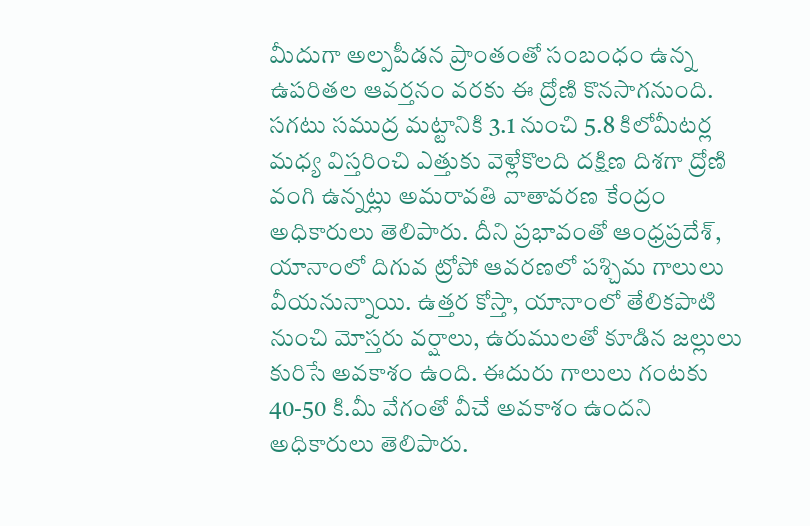మీదుగా అల్పపీడన ప్రాంతంతో సంబంధం ఉన్న ఉపరితల ఆవర్తనం వరకు ఈ ద్రోణి కొనసాగనుంది. సగటు సముద్ర మట్టానికి 3.1 నుంచి 5.8 కిలోమీటర్ల మధ్య విస్తరించి ఎత్తుకు వెళ్లేకొలది దక్షిణ దిశగా ద్రోణి వంగి ఉన్నట్లు అమరావతి వాతావరణ కేంద్రం అధికారులు తెలిపారు. దీని ప్రభావంతో ఆంధ్రప్రదేశ్, యానాంలో దిగువ ట్రోపో ఆవరణలో పశ్చిమ గాలులు వీయనున్నాయి. ఉత్తర కోస్తా, యానాంలో తేలికపాటి నుంచి మోస్తరు వర్షాలు, ఉరుములతో కూడిన జల్లులు కురిసే అవకాశం ఉంది. ఈదురు గాలులు గంటకు 40-50 కి.మీ వేగంతో వీచే అవకాశం ఉందని అధికారులు తెలిపారు.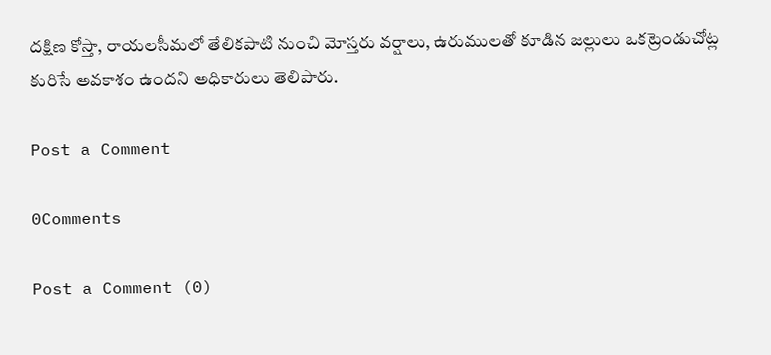దక్షిణ కోస్తా, రాయలసీమలో తేలికపాటి నుంచి మోస్తరు వర్షాలు, ఉరుములతో కూడిన జల్లులు ఒకట్రెండుచోట్ల కురిసే అవకాశం ఉందని అధికారులు తెలిపారు.

Post a Comment

0Comments

Post a Comment (0)